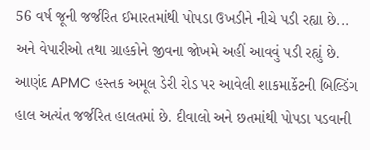56 વર્ષ જૂની જર્જરિત ઈમારતમાંથી પોપડા ઉખડીને નીચે પડી રહ્યા છે... અને વેપારીઓ તથા ગ્રાહકોને જીવના જોખમે અહીં આવવું પડી રહ્યું છે.
આણંદ APMC હસ્તક અમૂલ ડેરી રોડ પર આવેલી શાકમાર્કેટની બિલ્ડિંગ હાલ અત્યંત જર્જરિત હાલતમાં છે. દીવાલો અને છતમાંથી પોપડા પડવાની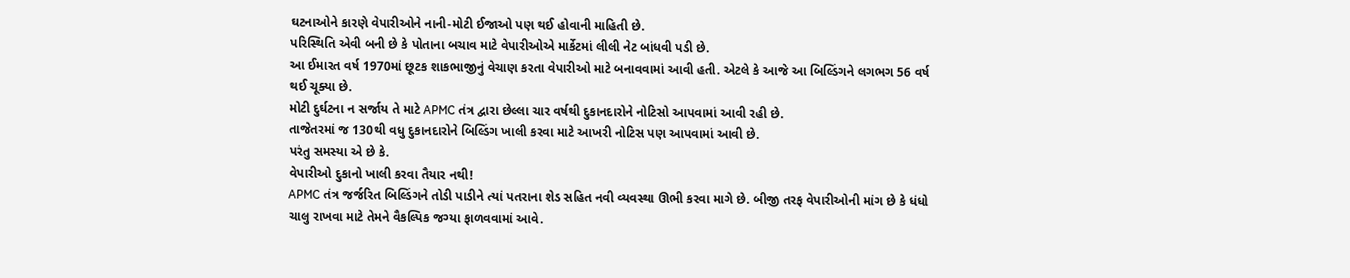ઘટનાઓને કારણે વેપારીઓને નાની-મોટી ઈજાઓ પણ થઈ હોવાની માહિતી છે.
પરિસ્થિતિ એવી બની છે કે પોતાના બચાવ માટે વેપારીઓએ માર્કેટમાં લીલી નેટ બાંધવી પડી છે.
આ ઈમારત વર્ષ 1970માં છૂટક શાકભાજીનું વેચાણ કરતા વેપારીઓ માટે બનાવવામાં આવી હતી. એટલે કે આજે આ બિલ્ડિંગને લગભગ 56 વર્ષ થઈ ચૂક્યા છે.
મોટી દુર્ઘટના ન સર્જાય તે માટે APMC તંત્ર દ્વારા છેલ્લા ચાર વર્ષથી દુકાનદારોને નોટિસો આપવામાં આવી રહી છે.
તાજેતરમાં જ 130થી વધુ દુકાનદારોને બિલ્ડિંગ ખાલી કરવા માટે આખરી નોટિસ પણ આપવામાં આવી છે.
પરંતુ સમસ્યા એ છે કે.
વેપારીઓ દુકાનો ખાલી કરવા તૈયાર નથી!
APMC તંત્ર જર્જરિત બિલ્ડિંગને તોડી પાડીને ત્યાં પતરાના શેડ સહિત નવી વ્યવસ્થા ઊભી કરવા માગે છે. બીજી તરફ વેપારીઓની માંગ છે કે ધંધો ચાલુ રાખવા માટે તેમને વૈકલ્પિક જગ્યા ફાળવવામાં આવે.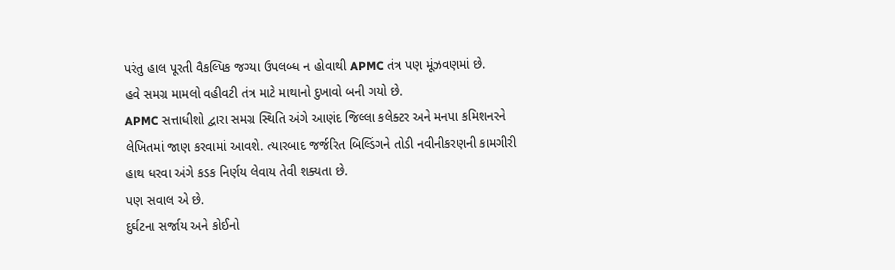પરંતુ હાલ પૂરતી વૈકલ્પિક જગ્યા ઉપલબ્ધ ન હોવાથી APMC તંત્ર પણ મૂંઝવણમાં છે.
હવે સમગ્ર મામલો વહીવટી તંત્ર માટે માથાનો દુખાવો બની ગયો છે.
APMC સત્તાધીશો દ્વારા સમગ્ર સ્થિતિ અંગે આણંદ જિલ્લા કલેક્ટર અને મનપા કમિશનરને લેખિતમાં જાણ કરવામાં આવશે. ત્યારબાદ જર્જરિત બિલ્ડિંગને તોડી નવીનીકરણની કામગીરી હાથ ધરવા અંગે કડક નિર્ણય લેવાય તેવી શક્યતા છે.
પણ સવાલ એ છે.
દુર્ઘટના સર્જાય અને કોઈનો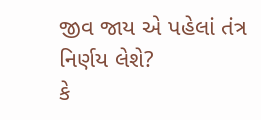જીવ જાય એ પહેલાં તંત્ર નિર્ણય લેશે?
કે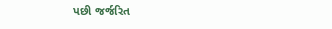પછી જર્જરિત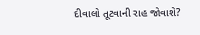દીવાલો તૂટવાની રાહ જોવાશે?